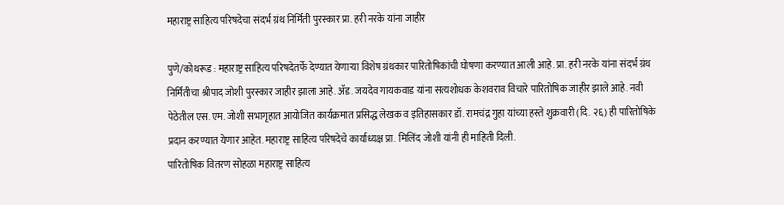महाराष्ट्र साहित्य परिषदेचा संदर्भ ग्रंथ निर्मिती पुरस्कार प्रा. हरी नरके यांना जाहीर

पुणे/कोथरूड : महाराष्ट्र साहित्य परिषदेतर्फे देण्यात येणाऱ्या विशेष ग्रंथकार पारितोषिकांची घोषणा करण्यात आली आहे. प्रा. हरी नरके यांना संदर्भ ग्रंथ निर्मितीचा श्रीपाद जोशी पुरस्कार जाहीर झाला आहे. ॲड. जयदेव गायकवाड यांना सत्यशोधक केशवराव विचारे पारितोषिक जाहीर झाले आहे. नवी पेठेतील एस. एम. जोशी सभागृहात आयोजित कार्यक्रमात प्रसिद्ध लेखक व इतिहासकार डॉ. रामचंद्र गुहा यांच्या हस्ते शुक्रवारी (दि. २६) ही पारितोषिके प्रदान करण्यात येणार आहेत. महाराष्ट्र साहित्य परिषदेचे कार्याध्यक्ष प्रा. मिलिंद जोशी यांनी ही माहिती दिली.
पारितोषिक वितरण सोहळा महाराष्ट्र साहित्य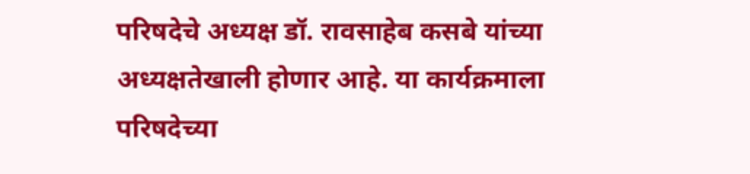परिषदेचे अध्यक्ष डॉ. रावसाहेब कसबे यांच्या अध्यक्षतेखाली होणार आहे. या कार्यक्रमाला परिषदेच्या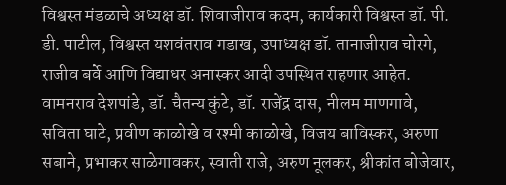विश्वस्त मंडळाचे अध्यक्ष डॉ. शिवाजीराव कदम, कार्यकारी विश्वस्त डॉ. पी. डी. पाटील, विश्वस्त यशवंतराव गडाख, उपाध्यक्ष डॉ. तानाजीराव चोरगे, राजीव बर्वे आणि विद्याधर अनास्कर आदी उपस्थित राहणार आहेत. वामनराव देशपांडे, डॉ. चैतन्य कुंटे, डॉ. राजेंद्र दास, नीलम माणगावे, सविता घाटे, प्रवीण काळोखे व रश्मी काळोखे, विजय बाविस्कर, अरुणा सबाने, प्रभाकर साळेगावकर, स्वाती राजे, अरुण नूलकर, श्रीकांत बोजेवार,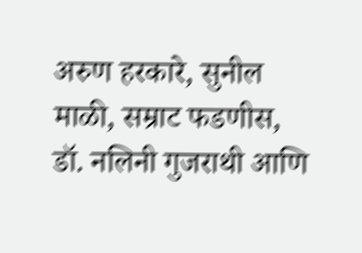अरुण हरकारे, सुनील माळी, सम्राट फडणीस, डॉ. नलिनी गुजराथी आणि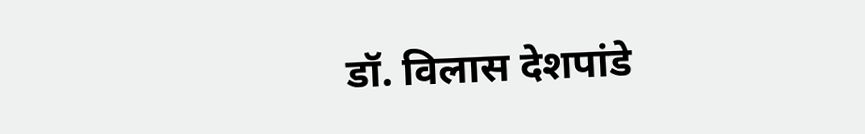डॉ. विलास देशपांडे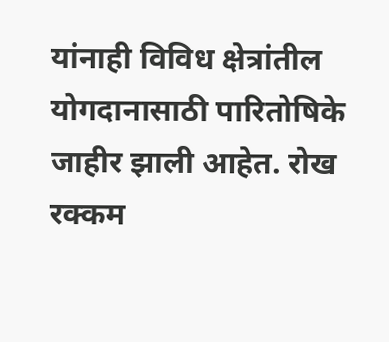यांनाही विविध क्षेत्रांतील योगदानासाठी पारितोषिके जाहीर झाली आहेत. रोख रक्कम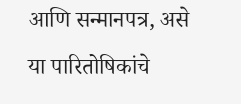आणि सन्मानपत्र, असे या पारितोषिकांचे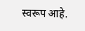स्वरूप आहे.